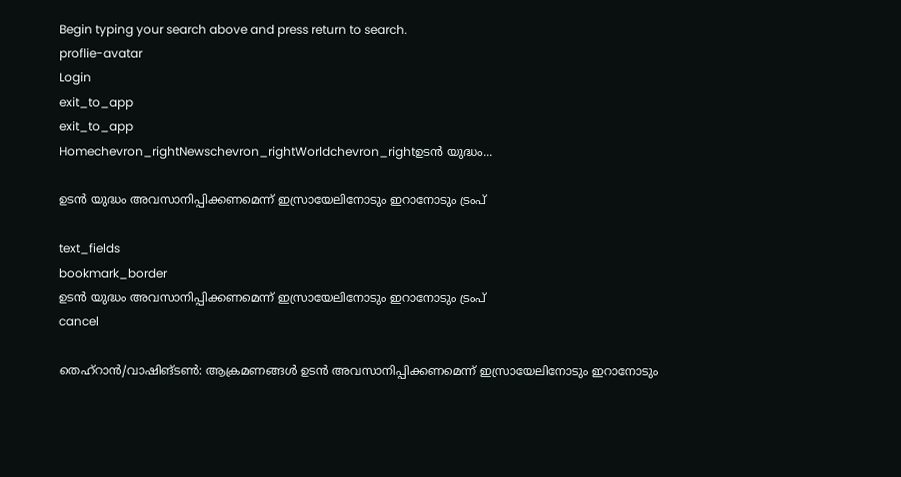Begin typing your search above and press return to search.
proflie-avatar
Login
exit_to_app
exit_to_app
Homechevron_rightNewschevron_rightWorldchevron_rightഉടൻ യുദ്ധം...

ഉടൻ യുദ്ധം അവസാനിപ്പിക്കണമെന്ന് ഇസ്രായേലിനോടും ഇറാനോടും ട്രംപ്

text_fields
bookmark_border
ഉടൻ യുദ്ധം അവസാനിപ്പിക്കണമെന്ന് ഇസ്രായേലിനോടും ഇറാനോടും ട്രംപ്
cancel

തെഹ്‌റാൻ/വാഷിങ്ടൺ: ആക്രമണങ്ങൾ ഉടൻ അവസാനിപ്പിക്കണമെന്ന് ഇസ്രായേലിനോടും ഇറാനോടും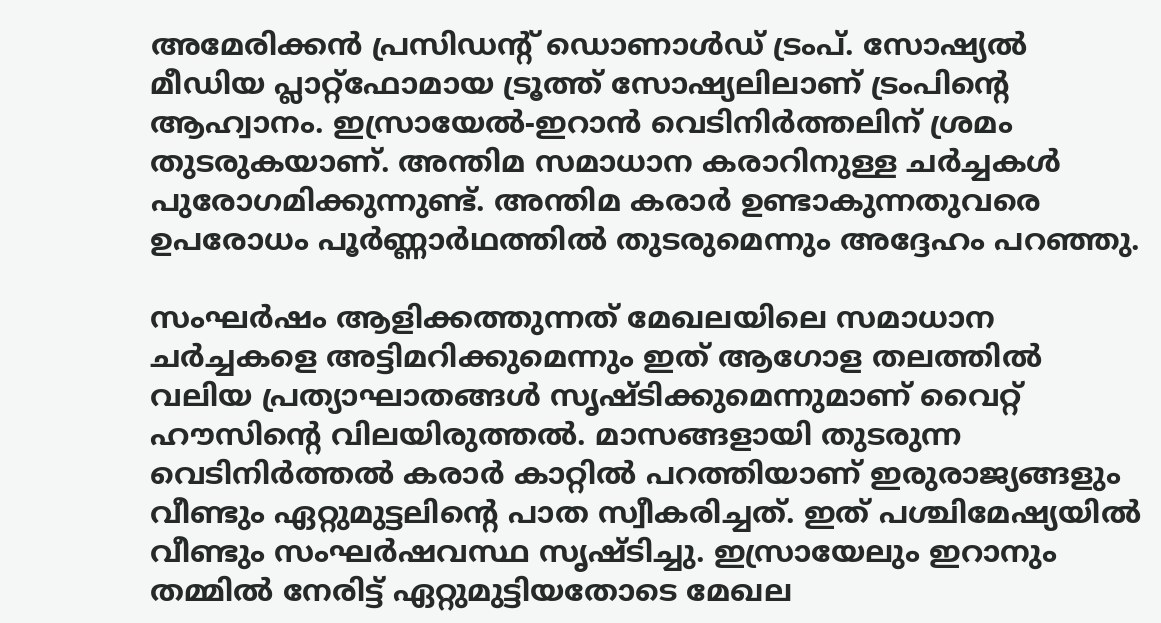അമേരിക്കൻ പ്രസിഡന്റ് ഡൊണാൾഡ് ട്രംപ്. സോഷ്യൽ മീഡിയ പ്ലാറ്റ്ഫോമായ ട്രൂത്ത് സോഷ്യലിലാണ് ട്രംപിന്റെ ആഹ്വാനം. ഇസ്രായേൽ-ഇറാൻ വെടിനിർത്തലിന് ശ്രമം തുടരുകയാണ്. അന്തിമ സമാധാന കരാറിനുള്ള ചർച്ചകൾ പുരോഗമിക്കുന്നുണ്ട്. അന്തിമ കരാർ ഉണ്ടാകുന്നതുവരെ ഉപരോധം പൂർണ്ണാർഥത്തിൽ തുടരുമെന്നും അദ്ദേഹം പറഞ്ഞു.

സംഘർഷം ആളിക്കത്തുന്നത് മേഖലയിലെ സമാധാന ചർച്ചകളെ അട്ടിമറിക്കുമെന്നും ഇത് ആഗോള തലത്തിൽ വലിയ പ്രത്യാഘാതങ്ങൾ സൃഷ്ടിക്കുമെന്നുമാണ് വൈറ്റ് ഹൗസിന്റെ വിലയിരുത്തൽ. മാസങ്ങളായി തുടരുന്ന വെടിനിർത്തൽ കരാർ കാറ്റിൽ പറത്തിയാണ് ഇരുരാജ്യങ്ങളും വീണ്ടും ഏറ്റുമുട്ടലിന്റെ പാത സ്വീകരിച്ചത്. ഇത് പശ്ചിമേഷ്യയിൽ വീണ്ടും സംഘർഷവസ്ഥ സൃഷ്ടിച്ചു. ഇസ്രായേലും ഇറാനും തമ്മിൽ നേരിട്ട് ഏറ്റുമുട്ടിയതോടെ മേഖല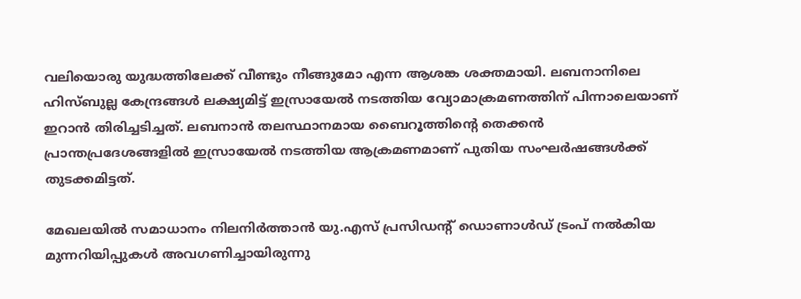വലിയൊരു യുദ്ധത്തിലേക്ക് വീണ്ടും നീങ്ങുമോ എന്ന ആശങ്ക ശക്തമായി. ലബനാനിലെ ഹിസ്ബുല്ല കേന്ദ്രങ്ങൾ ലക്ഷ്യമിട്ട് ഇസ്രായേൽ നടത്തിയ വ്യോമാക്രമണത്തിന് പിന്നാലെയാണ് ഇറാൻ തിരിച്ചടിച്ചത്. ലബനാൻ തലസ്ഥാനമായ ബൈറൂത്തിന്റെ തെക്കൻ പ്രാന്തപ്രദേശങ്ങളിൽ ഇസ്രായേൽ നടത്തിയ ആക്രമണമാണ് പുതിയ സംഘർഷങ്ങൾക്ക് തുടക്കമിട്ടത്.

മേഖലയിൽ സമാധാനം നിലനിർത്താൻ യു.എസ് പ്രസിഡന്റ് ഡൊണാൾഡ് ട്രംപ് നൽകിയ മുന്നറിയിപ്പുകൾ അവഗണിച്ചായിരുന്നു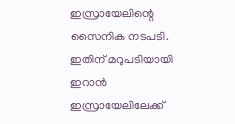ഇസ്രായേലിന്റെ സൈനിക നടപടി. ഇതിന് മറുപടിയായി ഇറാൻ ഇസ്രായേലിലേക്ക്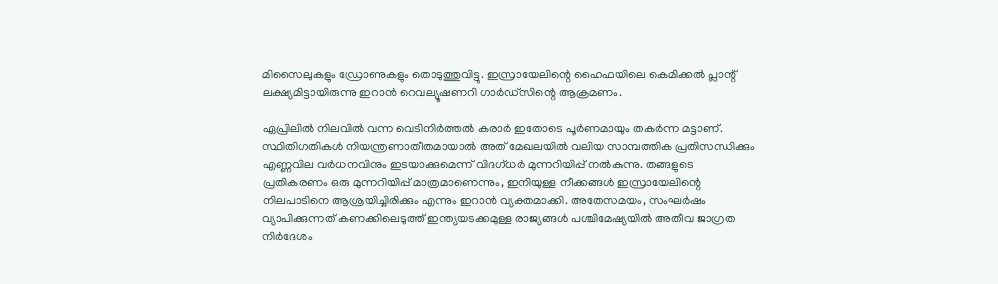മിസൈലുകളും ഡ്രോണുകളും തൊടുത്തുവിട്ടു. ഇസ്രായേലിന്റെ ഹൈഫയിലെ കെമിക്കൽ പ്ലാന്റ് ലക്ഷ്യമിട്ടായിരുന്നു ഇറാൻ റെവല്യൂഷണറി ഗാർഡ്‌സിന്റെ ആക്രമണം.

ഏപ്രിലിൽ നിലവിൽ വന്ന വെടിനിർത്തൽ കരാർ ഇതോടെ പൂർണമായും തകർന്ന മട്ടാണ്. സ്ഥിതിഗതികൾ നിയന്ത്രണാതീതമായാൽ അത് മേഖലയിൽ വലിയ സാമ്പത്തിക പ്രതിസന്ധിക്കും എണ്ണവില വർധനവിനും ഇടയാക്കുമെന്ന് വിദഗ്ധർ മുന്നറിയിപ്പ് നൽകുന്നു. തങ്ങളുടെ പ്രതികരണം ഒരു മുന്നറിയിപ്പ് മാത്രമാണെന്നും, ഇനിയുള്ള നീക്കങ്ങൾ ഇസ്രായേലിന്റെ നിലപാടിനെ ആശ്രയിച്ചിരിക്കും എന്നും ഇറാൻ വ്യക്തമാക്കി. അതേസമയം, സംഘർഷം വ്യാപിക്കുന്നത് കണക്കിലെടുത്ത് ഇന്ത്യയടക്കമുള്ള രാജ്യങ്ങൾ പശ്ചിമേഷ്യയിൽ അതീവ ജാഗ്രത നിർദേശം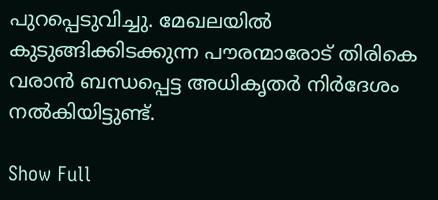പുറപ്പെടുവിച്ചു. മേഖലയിൽ കുടുങ്ങിക്കിടക്കുന്ന പൗരന്മാരോട് തിരികെ വരാൻ ബന്ധപ്പെട്ട അധികൃതർ നിർദേശം നൽകിയിട്ടുണ്ട്.

Show Full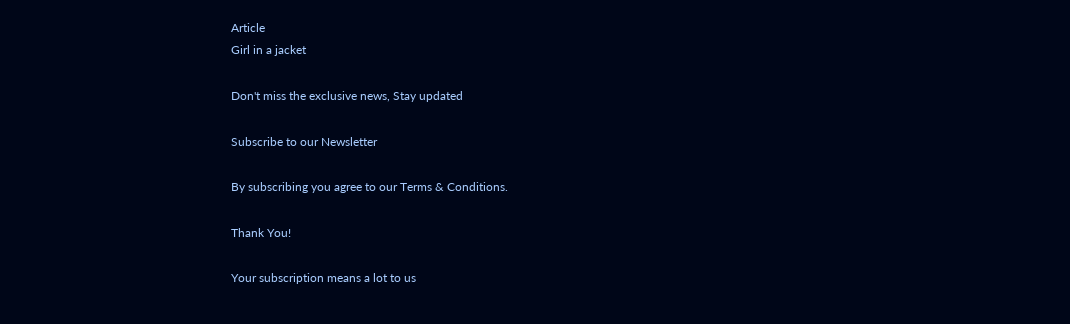Article
Girl in a jacket

Don't miss the exclusive news, Stay updated

Subscribe to our Newsletter

By subscribing you agree to our Terms & Conditions.

Thank You!

Your subscription means a lot to us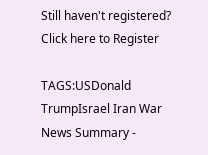Still haven't registered? Click here to Register

TAGS:USDonald TrumpIsrael Iran War
News Summary -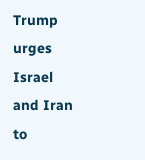Trump urges Israel and Iran to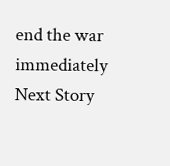end the war immediately
Next Story